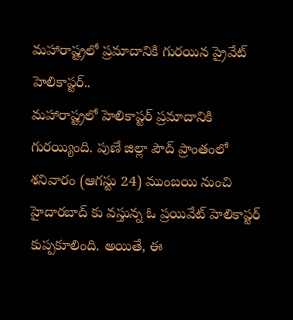మహారాష్ట్రలో ప్రమాదానికి గురయిన ప్రైవేట్ హెలికాప్టర్..
మహారాష్ట్రలో హెలికాప్టర్ ప్రమాదానికి గురయ్యింది. పుణే జిల్లా పౌద్ ప్రాంతంలో శనివారం (ఆగస్టు 24) ముంబయి నుంచి హైదారబాద్ కు వస్తున్న ఓ ప్రయివేట్ హెలికాప్టర్ కుప్పకూలింది. అయితే, ఈ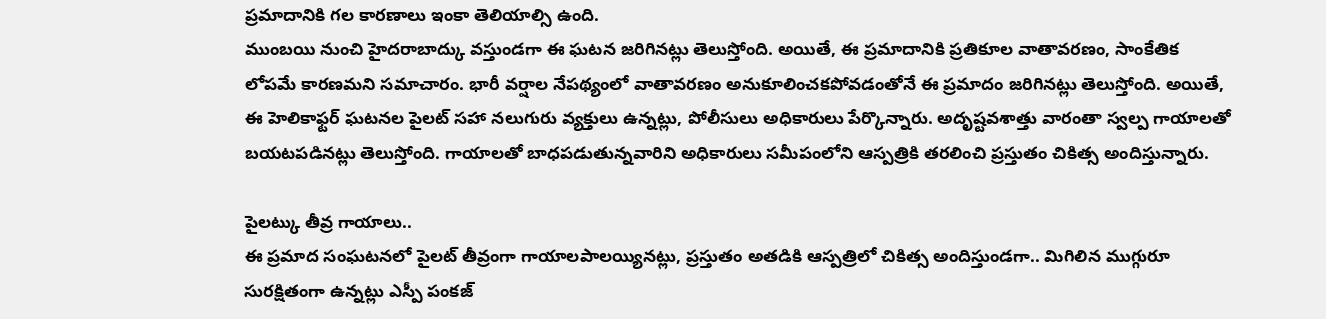ప్రమాదానికి గల కారణాలు ఇంకా తెలియాల్సి ఉంది.
ముంబయి నుంచి హైదరాబాద్కు వస్తుండగా ఈ ఘటన జరిగినట్లు తెలుస్తోంది. అయితే, ఈ ప్రమాదానికి ప్రతికూల వాతావరణం, సాంకేతిక లోపమే కారణమని సమాచారం. భారీ వర్షాల నేపథ్యంలో వాతావరణం అనుకూలించకపోవడంతోనే ఈ ప్రమాదం జరిగినట్లు తెలుస్తోంది. అయితే, ఈ హెలికాఫ్టర్ ఘటనల పైలట్ సహా నలుగురు వ్యక్తులు ఉన్నట్లు, పోలీసులు అధికారులు పేర్కొన్నారు. అదృష్టవశాత్తు వారంతా స్వల్ప గాయాలతో బయటపడినట్లు తెలుస్తోంది. గాయాలతో బాధపడుతున్నవారిని అధికారులు సమీపంలోని ఆస్పత్రికి తరలించి ప్రస్తుతం చికిత్స అందిస్తున్నారు.

పైలట్కు తీవ్ర గాయాలు..
ఈ ప్రమాద సంఘటనలో పైలట్ తీవ్రంగా గాయాలపాలయ్యినట్లు, ప్రస్తుతం అతడికి ఆస్పత్రిలో చికిత్స అందిస్తుండగా.. మిగిలిన ముగ్గురూ సురక్షితంగా ఉన్నట్లు ఎస్పీ పంకజ్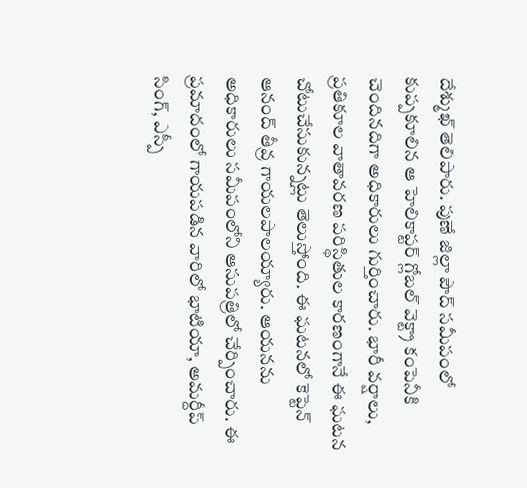దేశ్ముఖ్ తెలిపారు. పుణే జిల్లా పౌద్ సమీపంలో కుప్పకూలిన ఆ హెలికాప్టర్ గ్లోబల్ వెక్ట్రా కంపెనీకి చెందినదిగా అధికారులు గుర్తించారు. భారీ వర్షాలు, ప్రతికూల వాతావరణ పరిస్థితుల కారణంగానే ఈ ఘటన చోటుచేసుకున్నట్లు తెలుస్తోంది. ఈ ఘటనలో కెప్టెన్ ఆనంద్ తీవ్ర గాయలపాలయ్యారు. ఆయనను అధికారులు సమీపంలోని ఆసుపత్రిలో చేర్పించారు. ఈ ప్రమాదంలో గాయపడిన వారిలో భాటియా, అమర్దీప్ సింగ్, ఎస్పీ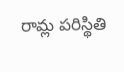రామ్ల పరిస్థితి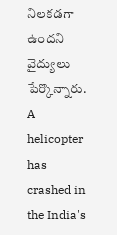నిలకడగా ఉందని వైద్యులు పేర్కొన్నారు.
A helicopter has crashed in the India's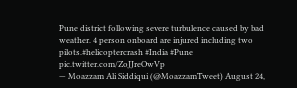Pune district following severe turbulence caused by bad weather. 4 person onboard are injured including two pilots.#helicoptercrash #India #Pune pic.twitter.com/ZoJJreOwVp
— Moazzam Ali Siddiqui (@MoazzamTweet) August 24,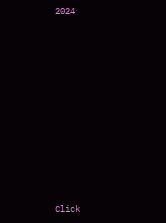2024












Click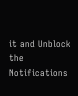it and Unblock the Notifications